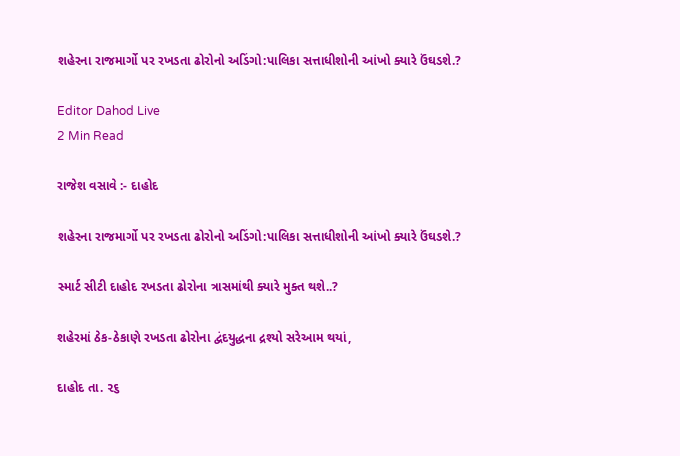શહેરના રાજમાર્ગો પર રખડતા ઢોરોનો અડિંગો:પાલિકા સત્તાધીશોની આંખો ક્યારે ઉંઘડશે.?

Editor Dahod Live
2 Min Read

રાજેશ વસાવે :- દાહોદ

શહેરના રાજમાર્ગો પર રખડતા ઢોરોનો અડિંગો:પાલિકા સત્તાધીશોની આંખો ક્યારે ઉંઘડશે.?

સ્માર્ટ સીટી દાહોદ રખડતા ઢોરોના ત્રાસમાંથી ક્યારે મુક્ત થશે..?

શહેરમાં ઠેક-ઠેકાણે રખડતા ઢોરોના દ્વંદયુદ્ધના દ્રશ્યો સરેઆમ થયાં,

દાહોદ તા. ૨૬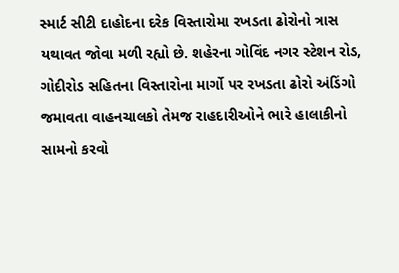સ્માર્ટ સીટી દાહોદના દરેક વિસ્તારોમા રખડતા ઢોરોનો ત્રાસ યથાવત જોવા મળી રહ્યો છે. શહેરના ગોવિંદ નગર સ્ટેશન રોડ, ગોદીરોડ સહિતના વિસ્તારોના માર્ગો પર રખડતા ઢોરો અંડિંગો જમાવતા વાહનચાલકો તેમજ રાહદારીઓને ભારે હાલાકીનો સામનો કરવો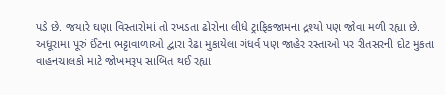પડે છે. જયારે ઘણા વિસ્તારોમાં તો રખડતા ઢોરોના લીધે ટ્રાફિકજામના દ્રશ્યો પણ જોવા મળી રહ્યા છે. અધૂરામા પૂરું ઈંટના ભટ્ટાવાળાઓ દ્વારા રેઢા મુકાયેલા ગંધર્વ પણ જાહેર રસ્તાઓ પર રીતસરની દોટ મુકતા વાહનચાલકો માટે જોખમરૂપ સાબિત થઈ રહ્યા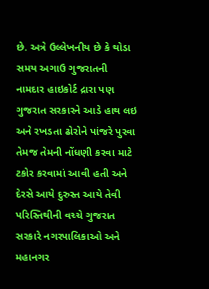છે. અત્રે ઉલ્લેખનીય છે કે થોડા સમય અગાઉ ગુજરાતની નામદાર હાઇકોર્ટ દ્રારા પણ ગુજરાત સરકારને આડે હાથ લઇ અને રખડતા ઢોરોને પાંજરે પુરવા તેમજ તેમની નોંધણી કરવા માટે ટકોર કરવામાં આવી હતી અને દેરસે આયે દુરુસ્ત આયે તેવી પરિસ્તિથીની વચ્ચે ગુજરાત સરકારે નગરપાલિકાઓ અને મહાનગર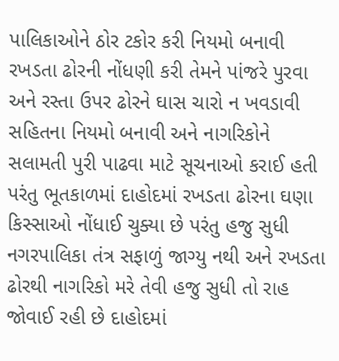પાલિકાઓને ઠોર ટકોર કરી નિયમો બનાવી રખડતા ઢોરની નોંધણી કરી તેમને પાંજરે પુરવા અને રસ્તા ઉપર ઢોરને ઘાસ ચારો ન ખવડાવી સહિતના નિયમો બનાવી અને નાગરિકોને સલામતી પુરી પાઢવા માટે સૂચનાઓ કરાઈ હતી પરંતુ ભૂતકાળમાં દાહોદમાં રખડતા ઢોરના ઘણા કિસ્સાઓ નોંધાઈ ચુક્યા છે પરંતુ હજુ સુધી નગરપાલિકા તંત્ર સફાળું જાગ્યુ નથી અને રખડતા ઢોરથી નાગરિકો મરે તેવી હજુ સુધી તો રાહ જોવાઈ રહી છે દાહોદમાં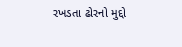રખડતા ઢોરનો મુદ્દો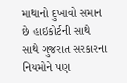માથાનો દુખાવો સમાન છે હાઇકોર્ટની સાથે સાથે ગુજરાત સરકારના નિયમોને પણ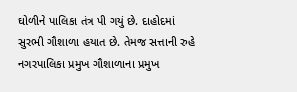ઘોળીને પાલિકા તંત્ર પી ગયું છે. દાહોદમાં સુરભી ગૌશાળા હયાત છે. તેમજ સત્તાની રુહે નગરપાલિકા પ્રમુખ ગૌશાળાના પ્રમુખ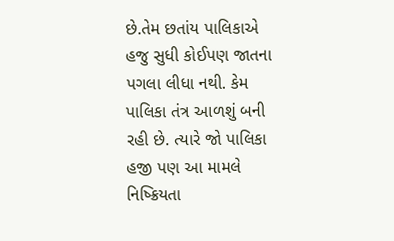છે.તેમ છતાંય પાલિકાએ હજુ સુધી કોઈપણ જાતના પગલા લીધા નથી. કેમ પાલિકા તંત્ર આળશું બની રહી છે. ત્યારે જો પાલિકા હજી પણ આ મામલે નિષ્ક્રિયતા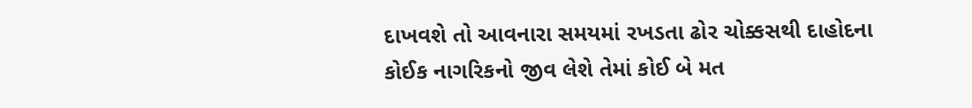દાખવશે તો આવનારા સમયમાં રખડતા ઢોર ચોક્કસથી દાહોદના કોઈક નાગરિકનો જીવ લેશે તેમાં કોઈ બે મત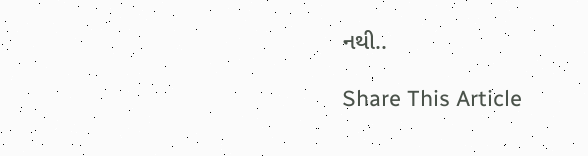નથી..

Share This Article